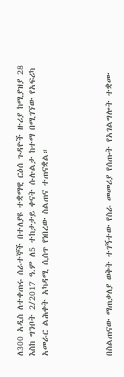ለ300 አዲስ ለተቀጠሩ ሰራተኞች በተለያዩ ተቋማዊ ርዕሰ ጉዳዮች ዙሪያ ከሚያዝያ 28 እስከ ግንቦት 2/2017 ዓ.ም ለ5 ተከታታይ ቀናት ሱሉልታ ከተማ በሚገኘው የአፍሪካ አመራር ልሕቀት አካዳሚ ሲሰጥ የነበረው ስልጠና ተጠናቋል።




በስልጠናው ማጠቃለያ ወቅት ተገኝተው የስራ መመሪያ የሰጡት የአገልግሎት ተቋሙ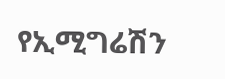የኢሚግሬሽን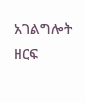አገልግሎት ዘርፍ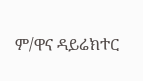ም/ዋና ዳይሬክተር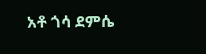አቶ ጎሳ ደምሴ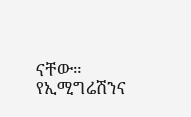ናቸው።
የኢሚግሬሽንና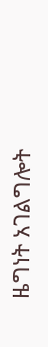ዜግነት አገልግሎት